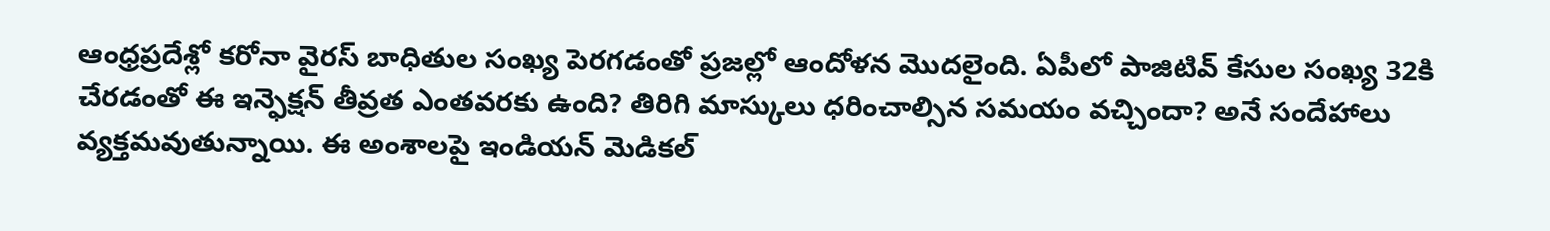ఆంధ్రప్రదేశ్లో కరోనా వైరస్ బాధితుల సంఖ్య పెరగడంతో ప్రజల్లో ఆందోళన మొదలైంది. ఏపీలో పాజిటివ్ కేసుల సంఖ్య 32కి చేరడంతో ఈ ఇన్ఫెక్షన్ తీవ్రత ఎంతవరకు ఉంది? తిరిగి మాస్కులు ధరించాల్సిన సమయం వచ్చిందా? అనే సందేహాలు వ్యక్తమవుతున్నాయి. ఈ అంశాలపై ఇండియన్ మెడికల్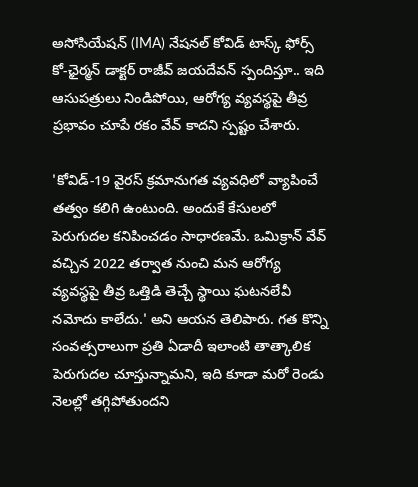అసోసియేషన్ (IMA) నేషనల్ కోవిడ్ టాస్క్ ఫోర్స్ కో-ఛైర్మన్ డాక్టర్ రాజీవ్ జయదేవన్ స్పందిస్తూ.. ఇది ఆసుపత్రులు నిండిపోయి, ఆరోగ్య వ్యవస్థపై తీవ్ర ప్రభావం చూపే రకం వేవ్ కాదని స్పష్టం చేశారు.

'కోవిడ్-19 వైరస్ క్రమానుగత వ్యవధిలో వ్యాపించే తత్వం కలిగి ఉంటుంది. అందుకే కేసులలో పెరుగుదల కనిపించడం సాధారణమే. ఒమిక్రాన్ వేవ్ వచ్చిన 2022 తర్వాత నుంచి మన ఆరోగ్య వ్యవస్థపై తీవ్ర ఒత్తిడి తెచ్చే స్థాయి ఘటనలేవీ నమోదు కాలేదు.' అని ఆయన తెలిపారు. గత కొన్ని సంవత్సరాలుగా ప్రతి ఏడాదీ ఇలాంటి తాత్కాలిక పెరుగుదల చూస్తున్నామని, ఇది కూడా మరో రెండు నెలల్లో తగ్గిపోతుందని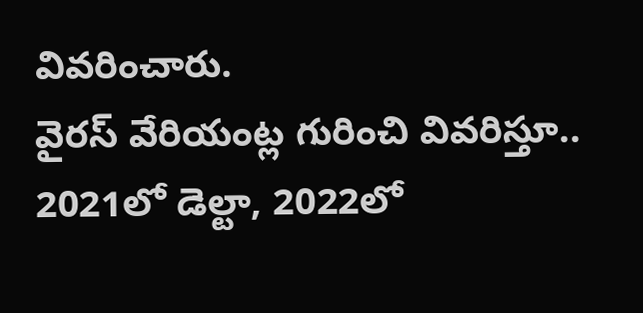వివరించారు.
వైరస్ వేరియంట్ల గురించి వివరిస్తూ.. 2021లో డెల్టా, 2022లో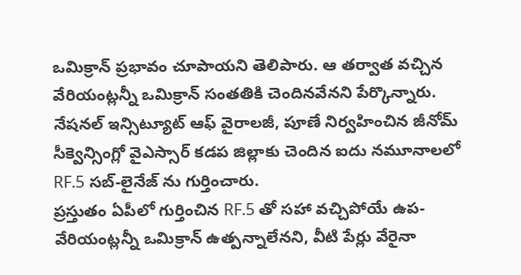ఒమిక్రాన్ ప్రభావం చూపాయని తెలిపారు. ఆ తర్వాత వచ్చిన వేరియంట్లన్నీ ఒమిక్రాన్ సంతతికి చెందినవేనని పేర్కొన్నారు. నేషనల్ ఇన్సిట్యూట్ ఆఫ్ వైరాలజీ, పూణే నిర్వహించిన జీనోమ్ సీక్వెన్సింగ్లో వైఎస్సార్ కడప జిల్లాకు చెందిన ఐదు నమూనాలలో RF.5 సబ్-లైనేజ్ ను గుర్తించారు.
ప్రస్తుతం ఏపీలో గుర్తించిన RF.5 తో సహా వచ్చిపోయే ఉప-వేరియంట్లన్నీ ఒమిక్రాన్ ఉత్పన్నాలేనని, వీటి పేర్లు వేరైనా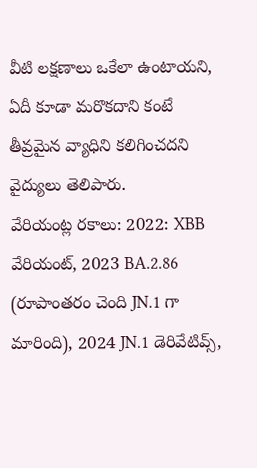వీటి లక్షణాలు ఒకేలా ఉంటాయని, ఏదీ కూడా మరొకదాని కంటే తీవ్రమైన వ్యాధిని కలిగించదని వైద్యులు తెలిపారు.
వేరియంట్ల రకాలు: 2022: XBB వేరియంట్, 2023 BA.2.86 (రూపాంతరం చెంది JN.1 గా మారింది), 2024 JN.1 డెరివేటివ్స్,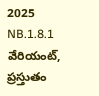2025 NB.1.8.1 వేరియంట్, ప్రస్తుతం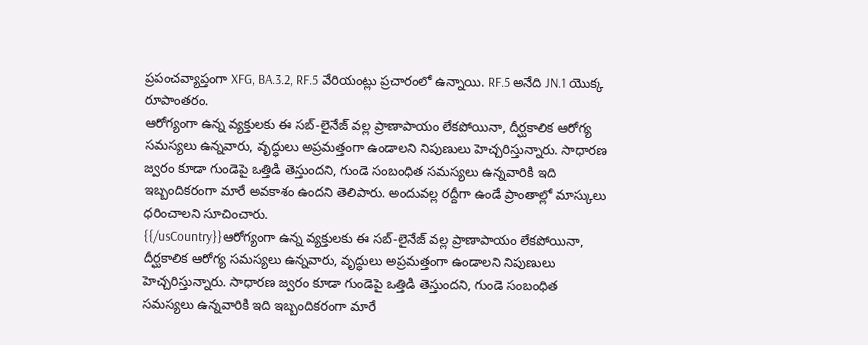ప్రపంచవ్యాప్తంగా XFG, BA.3.2, RF.5 వేరియంట్లు ప్రచారంలో ఉన్నాయి. RF.5 అనేది JN.1 యొక్క రూపాంతరం.
ఆరోగ్యంగా ఉన్న వ్యక్తులకు ఈ సబ్-లైనేజ్ వల్ల ప్రాణాపాయం లేకపోయినా, దీర్ఘకాలిక ఆరోగ్య సమస్యలు ఉన్నవారు, వృద్ధులు అప్రమత్తంగా ఉండాలని నిపుణులు హెచ్చరిస్తున్నారు. సాధారణ జ్వరం కూడా గుండెపై ఒత్తిడి తెస్తుందని, గుండె సంబంధిత సమస్యలు ఉన్నవారికి ఇది ఇబ్బందికరంగా మారే అవకాశం ఉందని తెలిపారు. అందువల్ల రద్దీగా ఉండే ప్రాంతాల్లో మాస్కులు ధరించాలని సూచించారు.
{{/usCountry}}ఆరోగ్యంగా ఉన్న వ్యక్తులకు ఈ సబ్-లైనేజ్ వల్ల ప్రాణాపాయం లేకపోయినా, దీర్ఘకాలిక ఆరోగ్య సమస్యలు ఉన్నవారు, వృద్ధులు అప్రమత్తంగా ఉండాలని నిపుణులు హెచ్చరిస్తున్నారు. సాధారణ జ్వరం కూడా గుండెపై ఒత్తిడి తెస్తుందని, గుండె సంబంధిత సమస్యలు ఉన్నవారికి ఇది ఇబ్బందికరంగా మారే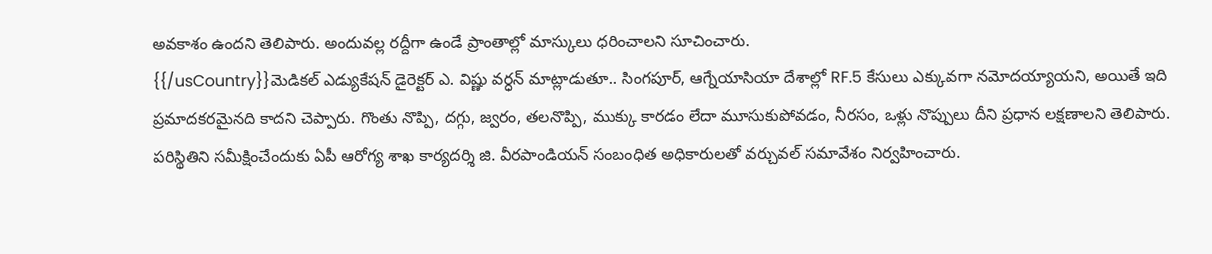అవకాశం ఉందని తెలిపారు. అందువల్ల రద్దీగా ఉండే ప్రాంతాల్లో మాస్కులు ధరించాలని సూచించారు.
{{/usCountry}}మెడికల్ ఎడ్యుకేషన్ డైరెక్టర్ ఎ. విష్ణు వర్ధన్ మాట్లాడుతూ.. సింగపూర్, ఆగ్నేయాసియా దేశాల్లో RF.5 కేసులు ఎక్కువగా నమోదయ్యాయని, అయితే ఇది ప్రమాదకరమైనది కాదని చెప్పారు. గొంతు నొప్పి, దగ్గు, జ్వరం, తలనొప్పి, ముక్కు కారడం లేదా మూసుకుపోవడం, నీరసం, ఒళ్లు నొప్పులు దీని ప్రధాన లక్షణాలని తెలిపారు.
పరిస్థితిని సమీక్షించేందుకు ఏపీ ఆరోగ్య శాఖ కార్యదర్శి జి. వీరపాండియన్ సంబంధిత అధికారులతో వర్చువల్ సమావేశం నిర్వహించారు.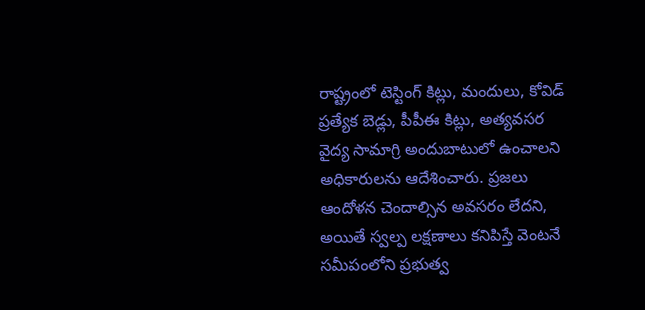రాష్ట్రంలో టెస్టింగ్ కిట్లు, మందులు, కోవిడ్ ప్రత్యేక బెడ్లు, పీపీఈ కిట్లు, అత్యవసర వైద్య సామాగ్రి అందుబాటులో ఉంచాలని అధికారులను ఆదేశించారు. ప్రజలు ఆందోళన చెందాల్సిన అవసరం లేదని, అయితే స్వల్ప లక్షణాలు కనిపిస్తే వెంటనే సమీపంలోని ప్రభుత్వ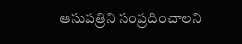ఆసుపత్రిని సంప్రదించాలని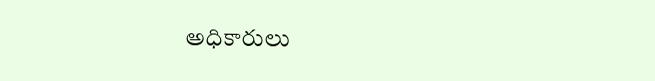అధికారులు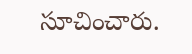సూచించారు.